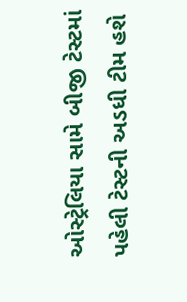ઓસ્ટ્રેલિયા સામે બીજી ટેસ્ટમાં પહેલી ટેસ્ટની અડધી ટીમ હશે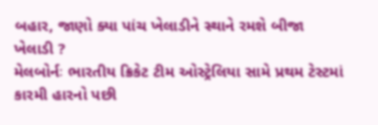બહાર, જાણો ક્યા પાંચ ખેલાડીને સ્થાને રમશે બીજા ખેલાડી ?
મેલબોર્નઃ ભારતીય ક્રિકેટ ટીમ ઓસ્ટ્રેલિયા સામે પ્રથમ ટેસ્ટમાં કારમી હારનો પછી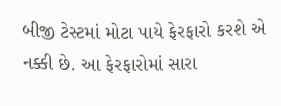બીજી ટેસ્ટમાં મોટા પાયે ફેરફારો કરશે એ નક્કી છે. આ ફેરફારોમાં સારા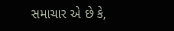સમાચાર એ છે કે,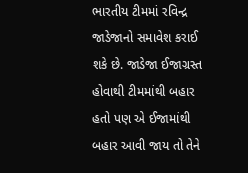ભારતીય ટીમમાં રવિન્દ્ર જાડેજાનો સમાવેશ કરાઈ શકે છે. જાડેજા ઈજાગ્રસ્ત હોવાથી ટીમમાંથી બહાર હતો પણ એ ઈજામાંથી બહાર આવી જાય તો તેને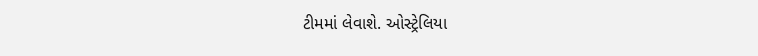ટીમમાં લેવાશે. ઓસ્ટ્રેલિયા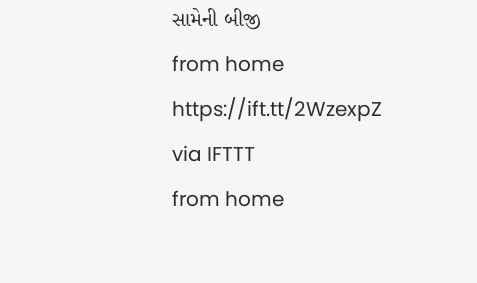સામેની બીજી
from home https://ift.tt/2WzexpZ
via IFTTT
from home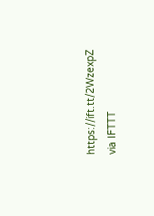https://ift.tt/2WzexpZ
via IFTTT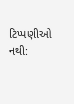ટિપ્પણીઓ નથી: